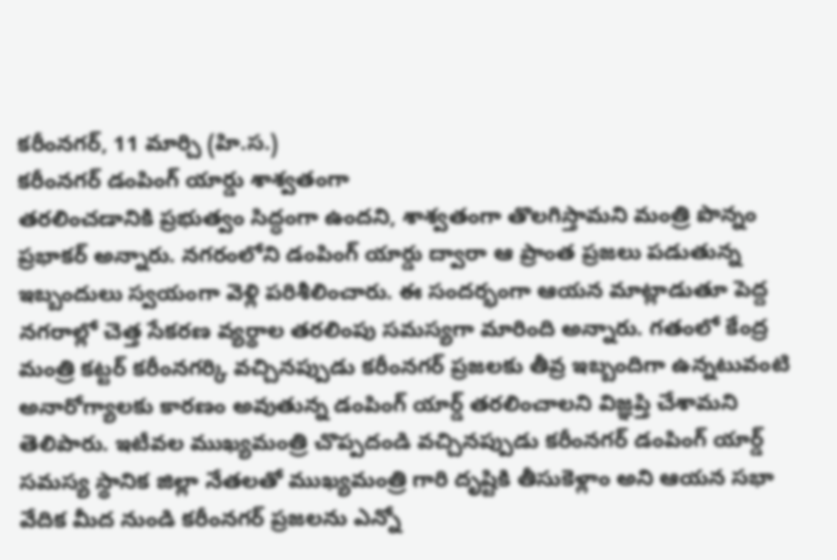కరీంనగర్, 11 మార్చి (హి.స.)
కరీంనగర్ డంపింగ్ యార్డు శాశ్వతంగా
తరలించడానికి ప్రభుత్వం సిద్ధంగా ఉందని, శాశ్వతంగా తొలగిస్తామని మంత్రి పొన్నం ప్రభాకర్ అన్నారు. నగరంలోని డంపింగ్ యార్డు ద్వారా ఆ ప్రాంత ప్రజలు పడుతున్న ఇబ్బందులు స్వయంగా వెళ్లి పరిశీలించారు. ఈ సందర్భంగా ఆయన మాట్లాడుతూ పెద్ద నగరాల్లో చెత్త సేకరణ వ్యర్థాల తరలింపు సమస్యగా మారింది అన్నారు. గతంలో కేంద్ర మంత్రి కట్టర్ కరీంనగర్కి వచ్చినప్పుడు కరీంనగర్ ప్రజలకు తీవ్ర ఇబ్బందిగా ఉన్నటువంటి అనారోగ్యాలకు కారణం అవుతున్న డంపింగ్ యార్డ్ తరలించాలని విజ్ఞప్తి చేశామని తెలిపారు. ఇటీవల ముఖ్యమంత్రి చొప్పదండి వచ్చినప్పుడు కరీంనగర్ డంపింగ్ యార్డ్ సమస్య స్థానిక జిల్లా నేతలతో ముఖ్యమంత్రి గారి దృష్టికి తీసుకెళ్లాం అని ఆయన సభా వేదిక మీద నుండి కరీంనగర్ ప్రజలను ఎన్నో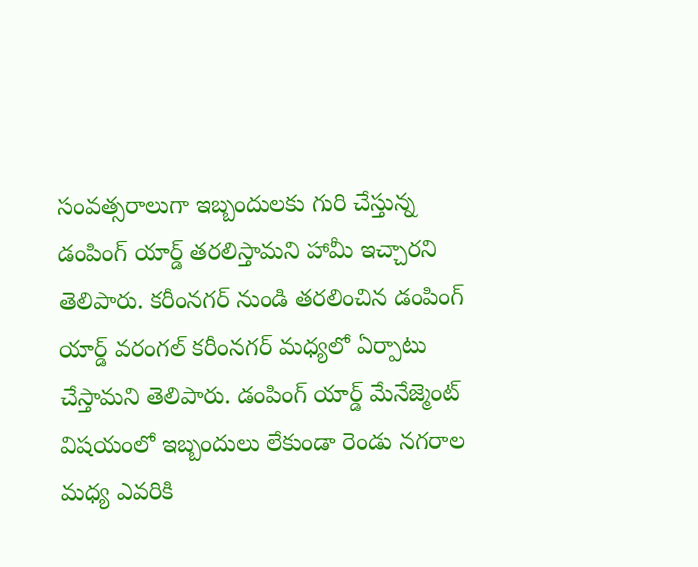సంవత్సరాలుగా ఇబ్బందులకు గురి చేస్తున్న డంపింగ్ యార్డ్ తరలిస్తామని హామీ ఇచ్చారని తెలిపారు. కరీంనగర్ నుండి తరలించిన డంపింగ్ యార్డ్ వరంగల్ కరీంనగర్ మధ్యలో ఏర్పాటు చేస్తామని తెలిపారు. డంపింగ్ యార్డ్ మేనేజ్మెంట్ విషయంలో ఇబ్బందులు లేకుండా రెండు నగరాల మధ్య ఎవరికి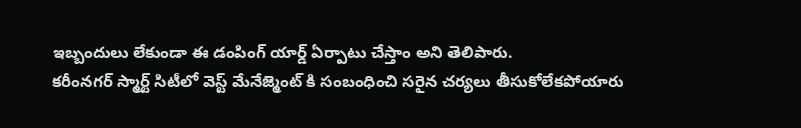ఇబ్బందులు లేకుండా ఈ డంపింగ్ యార్డ్ ఏర్పాటు చేస్తాం అని తెలిపారు.
కరీంనగర్ స్మార్ట్ సిటీలో వెస్ట్ మేనేజ్మెంట్ కి సంబంధించి సరైన చర్యలు తీసుకోలేకపోయారు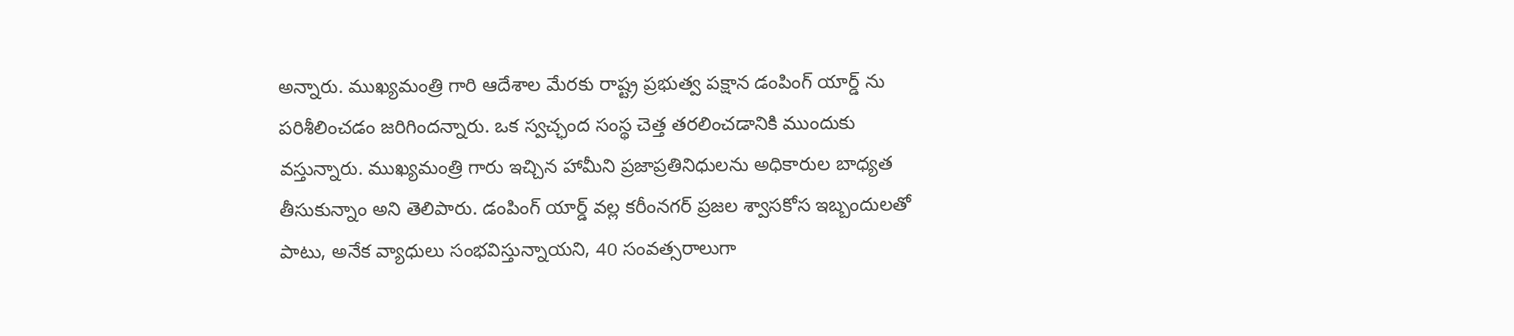అన్నారు. ముఖ్యమంత్రి గారి ఆదేశాల మేరకు రాష్ట్ర ప్రభుత్వ పక్షాన డంపింగ్ యార్డ్ ను పరిశీలించడం జరిగిందన్నారు. ఒక స్వచ్ఛంద సంస్థ చెత్త తరలించడానికి ముందుకు వస్తున్నారు. ముఖ్యమంత్రి గారు ఇచ్చిన హామీని ప్రజాప్రతినిధులను అధికారుల బాధ్యత తీసుకున్నాం అని తెలిపారు. డంపింగ్ యార్డ్ వల్ల కరీంనగర్ ప్రజల శ్వాసకోస ఇబ్బందులతో పాటు, అనేక వ్యాధులు సంభవిస్తున్నాయని, 40 సంవత్సరాలుగా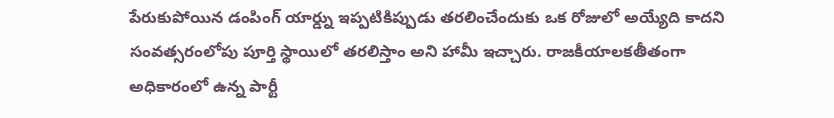పేరుకుపోయిన డంపింగ్ యార్డ్ను ఇప్పటికిప్పుడు తరలించేందుకు ఒక రోజులో అయ్యేది కాదని సంవత్సరంలోపు పూర్తి స్థాయిలో తరలిస్తాం అని హామీ ఇచ్చారు. రాజకీయాలకతీతంగా అధికారంలో ఉన్న పార్టీ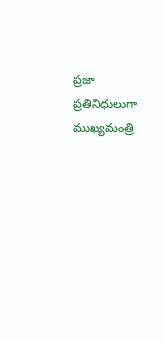ప్రజా ప్రతినిధులుగా ముఖ్యమంత్రి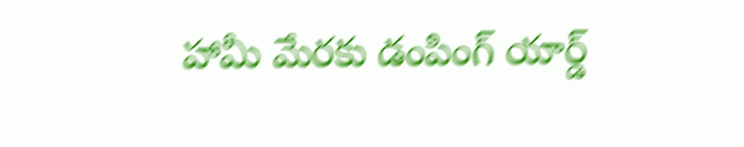హామీ మేరకు డంపింగ్ యార్డ్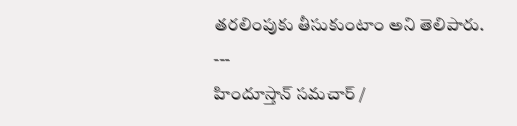తరలింపుకు తీసుకుంటాం అని తెలిపారు.
---
హిందూస్తాన్ సమచార్ /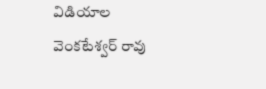విడియాల వెంకటేశ్వర్ రావు